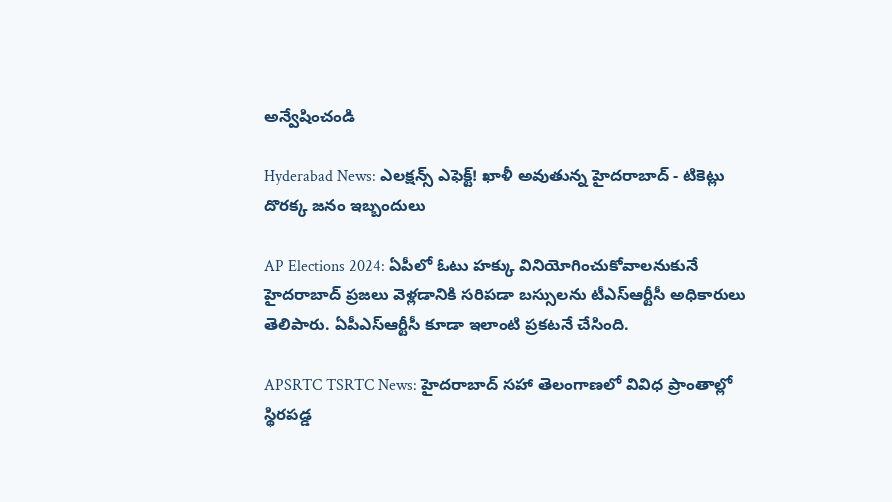అన్వేషించండి

Hyderabad News: ఎలక్షన్స్ ఎఫెక్ట్! ఖాళీ అవుతున్న హైదరాబాద్‌ - టికెట్లు దొరక్క జనం ఇబ్బందులు

AP Elections 2024: ఏపీలో ఓటు హక్కు వినియోగించుకోవాలనుకునే హైదరాబాద్ ప్రజలు వెళ్లడానికి సరిపడా బస్సులను టీఎస్‌ఆర్టీసీ అధికారులు తెలిపారు. ఏపీఎస్ఆర్టీసీ కూడా ఇలాంటి ప్రకటనే చేసింది.

APSRTC TSRTC News: హైదరాబాద్ సహా తెలంగాణలో వివిధ ప్రాంతాల్లో స్థిరపడ్డ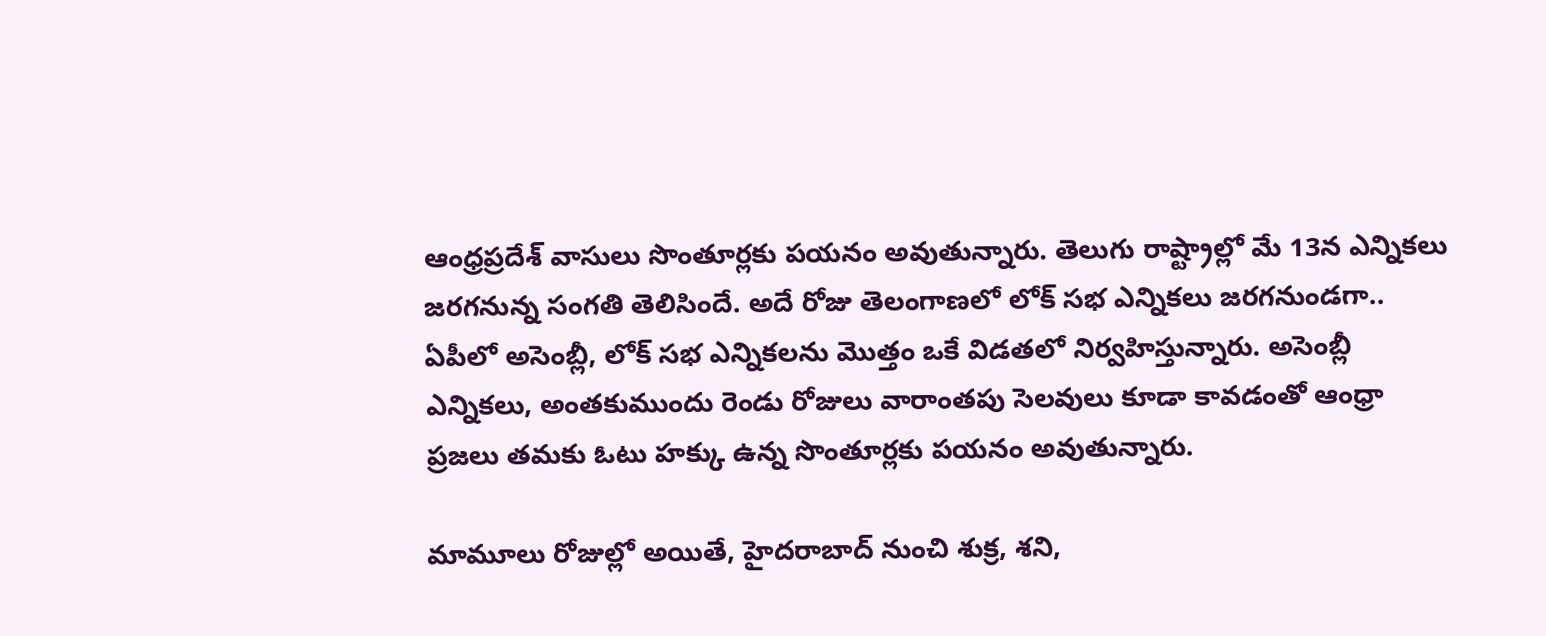ఆంధ్రప్రదేశ్ వాసులు సొంతూర్లకు పయనం అవుతున్నారు. తెలుగు రాష్ట్రాల్లో మే 13న ఎన్నికలు జరగనున్న సంగతి తెలిసిందే. అదే రోజు తెలంగాణలో లోక్ సభ ఎన్నికలు జరగనుండగా.. ఏపీలో అసెంబ్లీ, లోక్ సభ ఎన్నికలను మొత్తం ఒకే విడతలో నిర్వహిస్తున్నారు. అసెంబ్లీ ఎన్నికలు, అంతకుముందు రెండు రోజులు వారాంతపు సెలవులు కూడా కావడంతో ఆంధ్రా ప్రజలు తమకు ఓటు హక్కు ఉన్న సొంతూర్లకు పయనం అవుతున్నారు.

మామూలు రోజుల్లో అయితే, హైదరాబాద్ నుంచి శుక్ర, శని,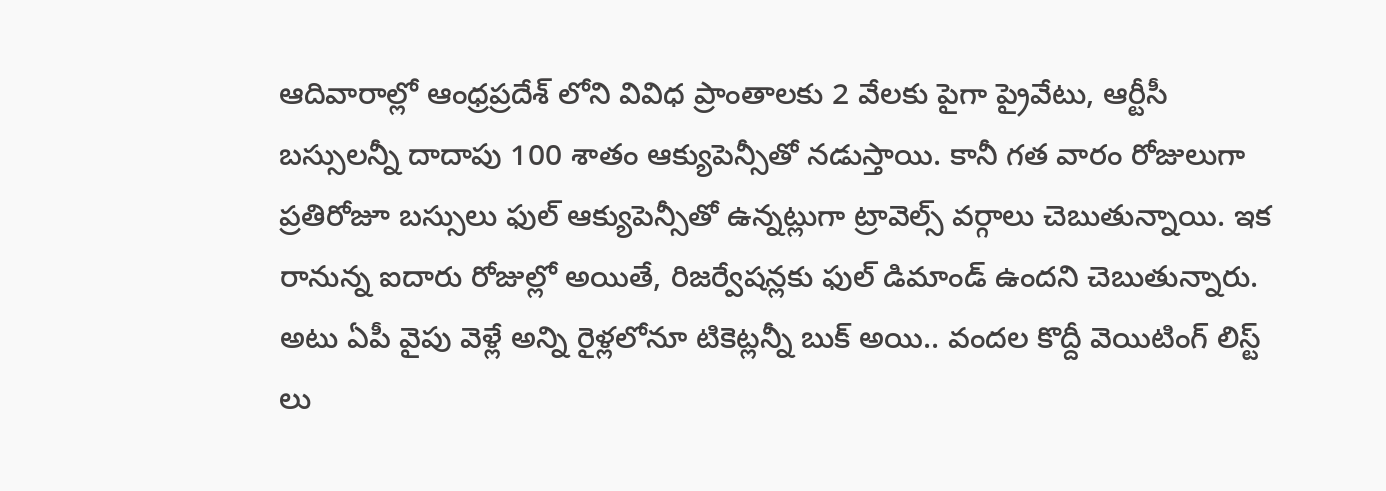ఆదివారాల్లో ఆంధ్రప్రదేశ్ లోని వివిధ ప్రాంతాలకు 2 వేలకు పైగా ప్రైవేటు, ఆర్టీసీ బస్సులన్నీ దాదాపు 100 శాతం ఆక్యుపెన్సీతో నడుస్తాయి. కానీ గత వారం రోజులుగా ప్రతిరోజూ బస్సులు ఫుల్ ఆక్యుపెన్సీతో ఉన్నట్లుగా ట్రావెల్స్ వర్గాలు చెబుతున్నాయి. ఇక రానున్న ఐదారు రోజుల్లో అయితే, రిజర్వేషన్లకు ఫుల్ డిమాండ్ ఉందని చెబుతున్నారు. అటు ఏపీ వైపు వెళ్లే అన్ని రైళ్లలోనూ టికెట్లన్నీ బుక్ అయి.. వందల కొద్దీ వెయిటింగ్ లిస్ట్ లు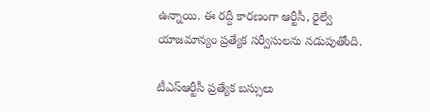ఉన్నాయి. ఈ రద్దీ కారణంగా ఆర్టీసీ, రైల్వే యాజమాన్యం ప్రత్యేక సర్వీసులను నడుపుతోంది.

టీఎస్ఆర్టీసీ ప్రత్యేక బస్సులు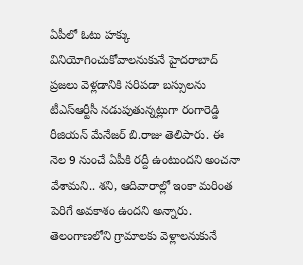ఏపీలో ఓటు హక్కు వినియోగించుకోవాలనుకునే హైదరాబాద్ ప్రజలు వెళ్లడానికి సరిపడా బస్సులను టీఎస్‌ఆర్టీసీ నడుపుతున్నట్లుగా రంగారెడ్డి రీజియన్‌ మేనేజర్‌ బి.రాజు తెలిపారు. ఈ నెల 9 నుంచే ఏపీకి రద్దీ ఉంటుందని అంచనా వేశామని.. శని, ఆదివారాల్లో ఇంకా మరింత పెరిగే అవకాశం ఉందని అన్నారు. తెలంగాణలోని గ్రామాలకు వెళ్లాలనుకునే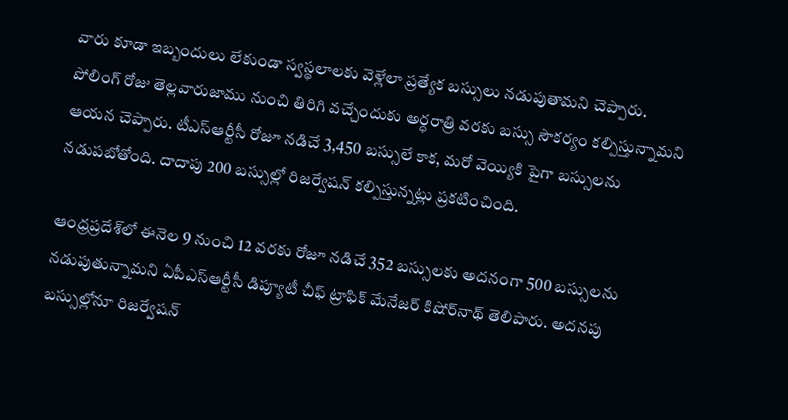వారు కూడా ఇబ్బందులు లేకుండా స్వస్థలాలకు వెళ్లేలా ప్రత్యేక బస్సులు నడుపుతామని చెప్పారు. పోలింగ్ రోజు తెల్లవారుజాము నుంచి తిరిగి వచ్చేందుకు అర్ధరాత్రి వరకు బస్సు సౌకర్యం కల్పిస్తున్నామని ఆయన చెప్పారు. టీఎస్‌ఆర్టీసీ రోజూ నడిచే 3,450 బస్సులే కాక, మరో వెయ్యికి పైగా బస్సులను నడుపబోతోంది. దాదాపు 200 బస్సుల్లో రిజర్వేషన్‌ కల్పిస్తున్నట్లు ప్రకటించింది.

ఆంధ్రప్రదేశ్‌లో ఈనెల 9 నుంచి 12 వరకు రోజూ నడిచే 352 బస్సులకు అదనంగా 500 బస్సులను నడుపుతున్నామని ఏపీఎస్‌ఆర్టీసీ డిప్యూటీ చీఫ్‌ ట్రాఫిక్‌ మేనేజర్‌ కిషోర్‌నాథ్‌ తెలిపారు. అదనపు బస్సుల్లోనూ రిజర్వేషన్‌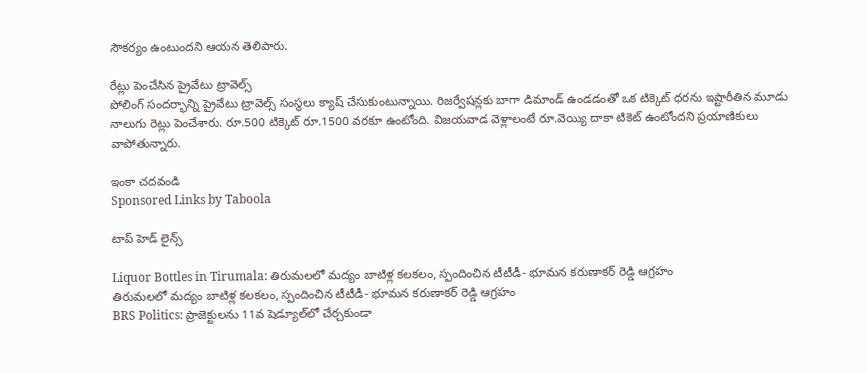సౌకర్యం ఉంటుందని ఆయన తెలిపారు.

రేట్లు పెంచేసిన ప్రైవేటు ట్రావెల్స్
పోలింగ్ సందర్భాన్ని ప్రైవేటు ట్రావెల్స్ సంస్థలు క్యాష్ చేసుకుంటున్నాయి. రిజర్వేషన్లకు బాగా డిమాండ్ ఉండడంతో ఒక టిక్కెట్ ధరను ఇష్టారీతిన మూడు నాలుగు రెట్లు పెంచేశారు. రూ.500 టిక్కెట్ రూ.1500 వరకూ ఉంటోంది. విజయవాడ వెళ్లాలంటే రూ.వెయ్యి దాకా టికెట్ ఉంటోందని ప్రయాణికులు వాపోతున్నారు.

ఇంకా చదవండి
Sponsored Links by Taboola

టాప్ హెడ్ లైన్స్

Liquor Bottles in Tirumala: తిరుమలలో మద్యం బాటిళ్ల కలకలం, స్పందించిన టీటీడీ- భూమన కరుణాకర్ రెడ్డి ఆగ్రహం
తిరుమలలో మద్యం బాటిళ్ల కలకలం, స్పందించిన టీటీడీ- భూమన కరుణాకర్ రెడ్డి ఆగ్రహం
BRS Politics: ప్రాజెక్టులను 11వ షెడ్యూల్‌లో చేర్చకుండా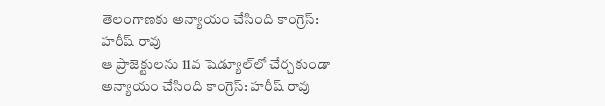తెలంగాణకు అన్యాయం చేసింది కాంగ్రెస్: హరీష్ రావు
ఆ ప్రాజెక్టులను 11వ షెడ్యూల్‌లో చేర్చకుండా అన్యాయం చేసింది కాంగ్రెస్: హరీష్ రావు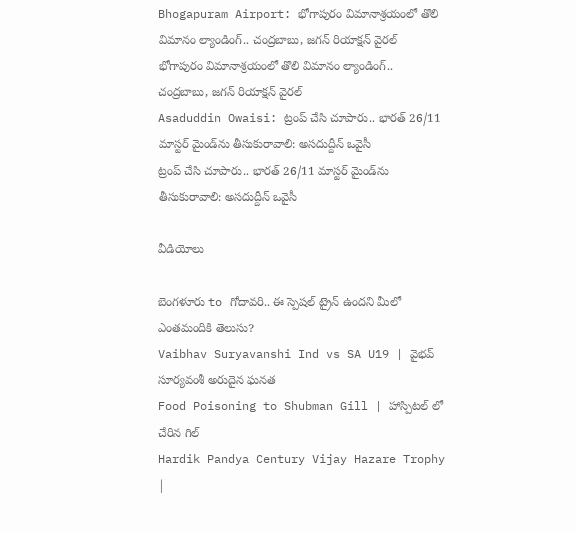Bhogapuram Airport: భోగాపురం విమానాశ్రయంలో తొలి విమానం ల్యాండింగ్.. చంద్రబాబు, జగన్ రియాక్షన్ వైరల్
భోగాపురం విమానాశ్రయంలో తొలి విమానం ల్యాండింగ్.. చంద్రబాబు, జగన్ రియాక్షన్ వైరల్
Asaduddin Owaisi: ట్రంప్ చేసి చూపారు.. భారత్ 26/11 మాస్టర్ మైండ్‌ను తీసుకురావాలి: అసదుద్దీన్ ఒవైసీ
ట్రంప్ చేసి చూపారు.. భారత్ 26/11 మాస్టర్ మైండ్‌ను తీసుకురావాలి: అసదుద్దీన్ ఒవైసీ

వీడియోలు

బెంగళూరు to గోదావరి.. ఈ స్పెషల్ ట్రైన్ ఉందని మీలో ఎంతమందికి తెలుసు?
Vaibhav Suryavanshi Ind vs SA U19 | వైభవ్ సూర్యవంశీ అరుదైన ఘనత
Food Poisoning to Shubman Gill | హాస్పిటల్ లో చేరిన గిల్
Hardik Pandya Century Vijay Hazare Trophy |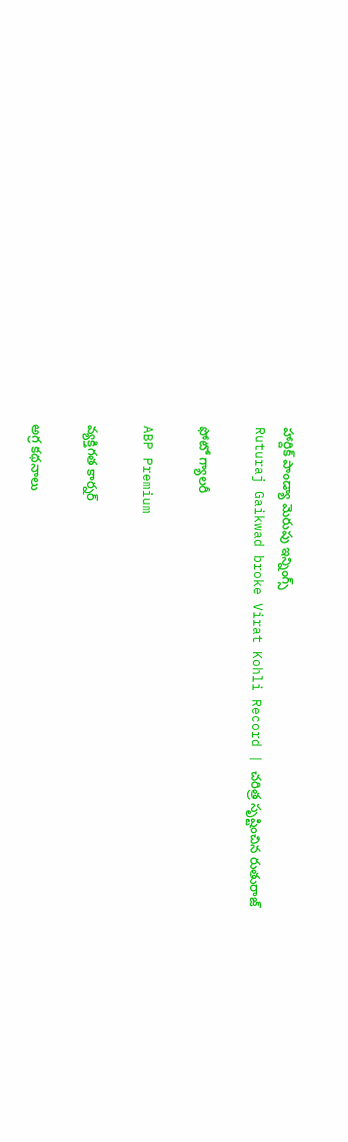హార్దిక్ పాండ్యా మెరుపు ఇన్నింగ్స్
Ruturaj Gaikwad broke Virat Kohli Record | చరిత్ర సృష్టించిన రుతురాజ్

ఫోటో గ్యాలరీ

ABP Premium

వ్యక్తిగత కార్నర్

అగ్ర కథనాలు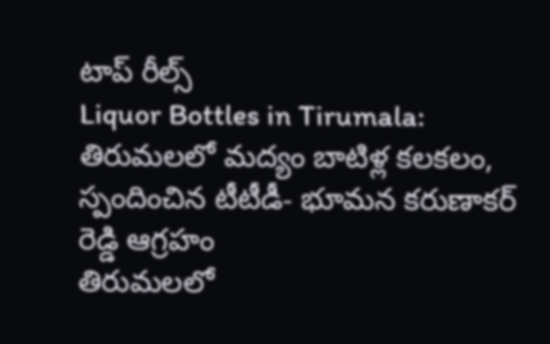టాప్ రీల్స్
Liquor Bottles in Tirumala: తిరుమలలో మద్యం బాటిళ్ల కలకలం, స్పందించిన టీటీడీ- భూమన కరుణాకర్ రెడ్డి ఆగ్రహం
తిరుమలలో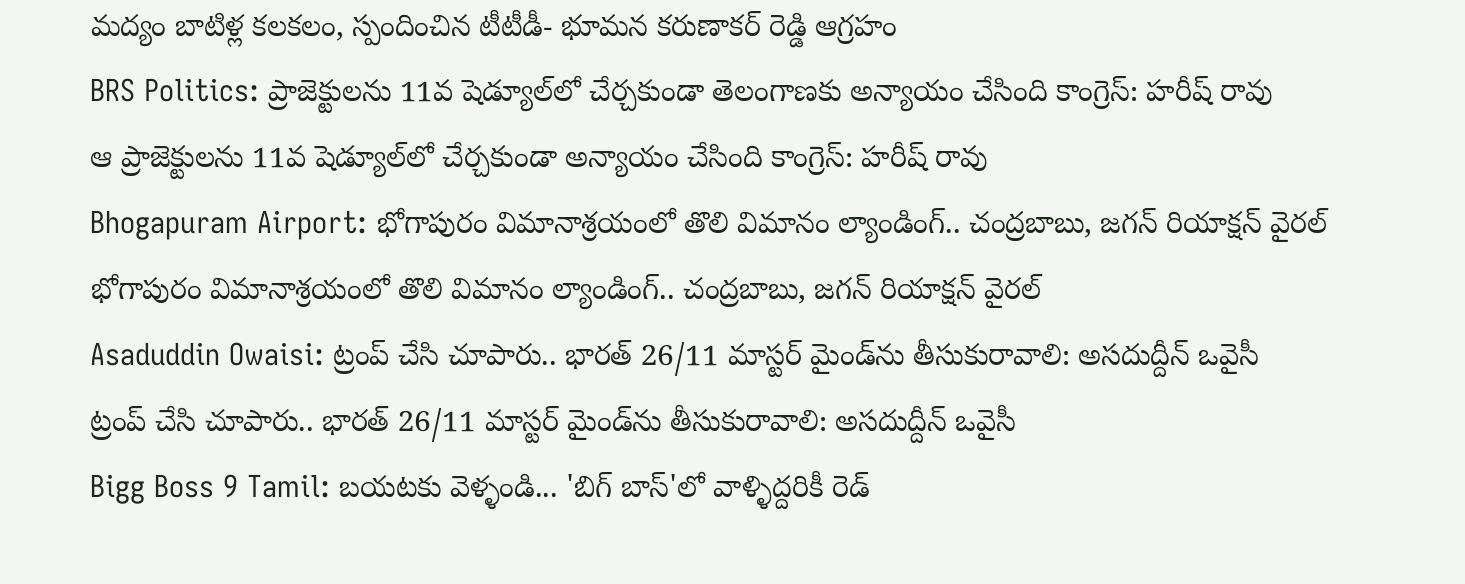మద్యం బాటిళ్ల కలకలం, స్పందించిన టీటీడీ- భూమన కరుణాకర్ రెడ్డి ఆగ్రహం
BRS Politics: ప్రాజెక్టులను 11వ షెడ్యూల్‌లో చేర్చకుండా తెలంగాణకు అన్యాయం చేసింది కాంగ్రెస్: హరీష్ రావు
ఆ ప్రాజెక్టులను 11వ షెడ్యూల్‌లో చేర్చకుండా అన్యాయం చేసింది కాంగ్రెస్: హరీష్ రావు
Bhogapuram Airport: భోగాపురం విమానాశ్రయంలో తొలి విమానం ల్యాండింగ్.. చంద్రబాబు, జగన్ రియాక్షన్ వైరల్
భోగాపురం విమానాశ్రయంలో తొలి విమానం ల్యాండింగ్.. చంద్రబాబు, జగన్ రియాక్షన్ వైరల్
Asaduddin Owaisi: ట్రంప్ చేసి చూపారు.. భారత్ 26/11 మాస్టర్ మైండ్‌ను తీసుకురావాలి: అసదుద్దీన్ ఒవైసీ
ట్రంప్ చేసి చూపారు.. భారత్ 26/11 మాస్టర్ మైండ్‌ను తీసుకురావాలి: అసదుద్దీన్ ఒవైసీ
Bigg Boss 9 Tamil: బయటకు వెళ్ళండి... 'బిగ్ బాస్'లో వాళ్ళిద్దరికీ రెడ్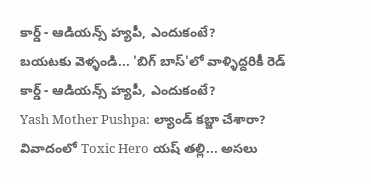కార్డ్ - ఆడియన్స్‌ హ్యపీ, ఎందుకంటే?
బయటకు వెళ్ళండి... 'బిగ్ బాస్'లో వాళ్ళిద్దరికీ రెడ్ కార్డ్ - ఆడియన్స్‌ హ్యపీ, ఎందుకంటే?
Yash Mother Pushpa: ల్యాండ్ కబ్జా చేశారా? వివాదంలో Toxic Hero యష్ తల్లి... అసలు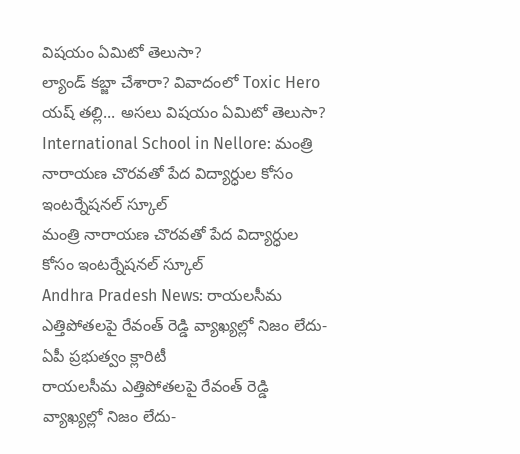విషయం ఏమిటో తెలుసా?
ల్యాండ్ కబ్జా చేశారా? వివాదంలో Toxic Hero యష్ తల్లి... అసలు విషయం ఏమిటో తెలుసా?
International School in Nellore: మంత్రి నారాయణ చొరవతో పేద విద్యార్ధుల కోసం ఇంటర్నేషనల్ స్కూల్
మంత్రి నారాయణ చొరవతో పేద విద్యార్ధుల కోసం ఇంటర్నేషనల్ స్కూల్
Andhra Pradesh News: రాయలసీమ ఎత్తిపోతలపై రేవంత్ రెడ్డి వ్యాఖ్యల్లో నిజం లేదు- ఏపీ ప్రభుత్వం క్లారిటీ
రాయలసీమ ఎత్తిపోతలపై రేవంత్ రెడ్డి వ్యాఖ్యల్లో నిజం లేదు-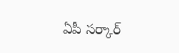ఏపీ సర్కార్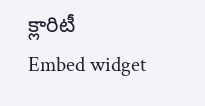క్లారిటీ
Embed widget